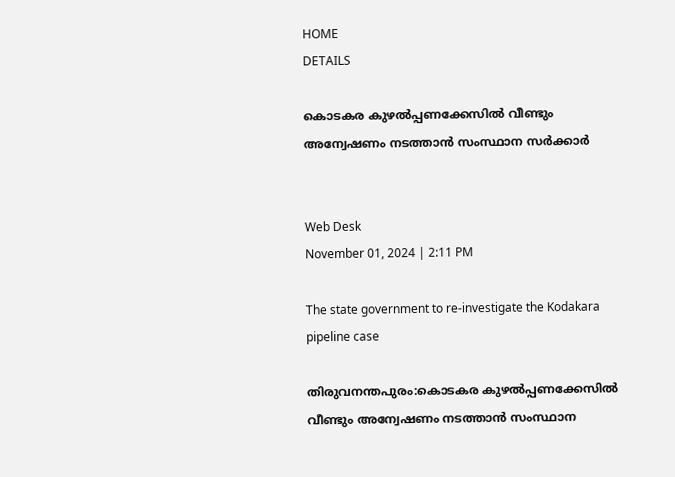HOME
DETAILS

കൊടകര കുഴൽപ്പണക്കേസിൽ വീണ്ടും അന്വേഷണം നടത്താൻ സംസ്ഥാന സര്‍ക്കാര്‍


Web Desk
November 01, 2024 | 2:11 PM

The state government to re-investigate the Kodakara pipeline case

തിരുവനന്തപുരം:കൊടകര കുഴൽപ്പണക്കേസിൽ വീണ്ടും അന്വേഷണം നടത്താൻ സംസ്ഥാന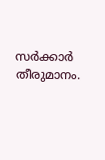സര്‍ക്കാര്‍ തീരുമാനം.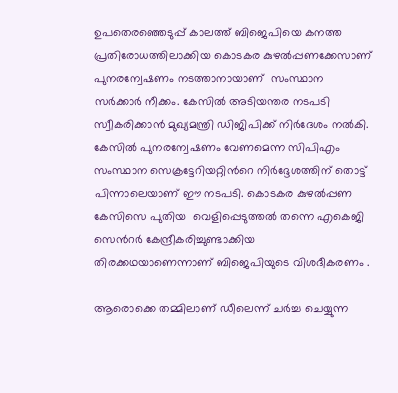ഉപതെരഞ്ഞെടുപ്പ് കാലത്ത് ബിജെപിയെ കനത്ത പ്രതിരോധത്തിലാക്കിയ കൊടകര കുഴൽപ്പണക്കേസാണ് പുനരന്വേഷണം നടത്താനായാണ്  സംസ്ഥാന സര്‍ക്കാര്‍ നീക്കം. കേസിൽ അടിയന്തര നടപടി സ്വീകരിക്കാൻ മുഖ്യമന്ത്രി ഡിജിപിക്ക് നിര്‍ദേശം നൽകി. കേസിൽ പുനരന്വേഷണം വേണമെന്ന സിപിഎം സംസ്ഥാന സെക്രട്ടേറിയറ്റിന്‍റെ നിര്‍ദ്ദേശത്തിന് തൊട്ട് പിന്നാലെയാണ് ഈ നടപടി. കൊടകര കുഴൽപ്പണ കേസിസെ പുതിയ  വെളിപ്പെടുത്തൽ തന്നെ എകെജി സെന്‍റര്‍ കേന്ദ്രീകരിച്ചുണ്ടാക്കിയ തിരക്കഥയാണെന്നാണ് ബിജെപിയുടെ വിശദീകരണം .

ആരൊക്കെ തമ്മിലാണ് ഡീലെന്ന് ചര്‍ച്ച ചെയ്യുന്ന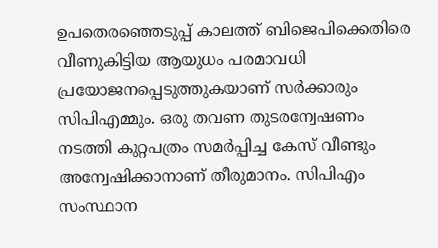ഉപതെരഞ്ഞെടുപ്പ് കാലത്ത് ബിജെപിക്കെതിരെ വീണുകിട്ടിയ ആയുധം പരമാവധി പ്രയോജനപ്പെടുത്തുകയാണ് സര്‍ക്കാരും സിപിഎമ്മും. ഒരു തവണ തുടരന്വേഷണം നടത്തി കുറ്റപത്രം സമര്‍പ്പിച്ച കേസ് വീണ്ടും അന്വേഷിക്കാനാണ് തീരുമാനം. സിപിഎം സംസ്ഥാന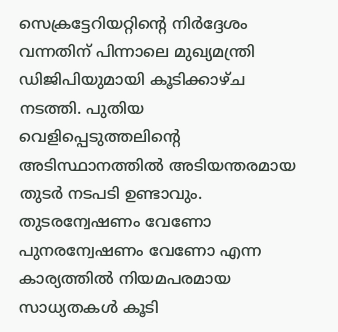സെക്രട്ടേറിയറ്റിന്‍റെ നിര്‍ദ്ദേശം വന്നതിന് പിന്നാലെ മുഖ്യമന്ത്രി ഡിജിപിയുമായി കൂടിക്കാഴ്ച നടത്തി. പുതിയ വെളിപ്പെടുത്തലിന്‍റെ അടിസ്ഥാനത്തിൽ അടിയന്തരമായ തുടര്‍ നടപടി ഉണ്ടാവും. തുടരന്വേഷണം വേണോ പുനരന്വേഷണം വേണോ എന്ന കാര്യത്തിൽ നിയമപരമായ സാധ്യതകൾ കൂടി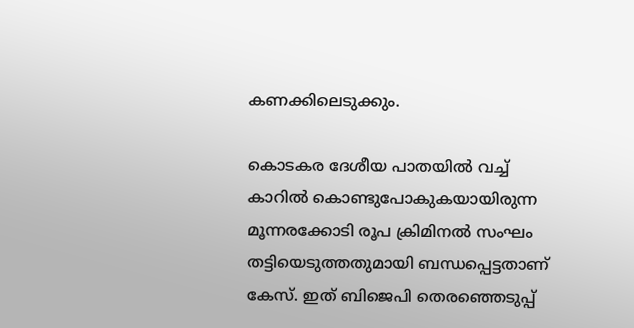കണക്കിലെടുക്കും.

കൊടകര ദേശീയ പാതയില്‍ വച്ച് കാറില്‍ കൊണ്ടുപോകുകയായിരുന്ന മൂന്നരക്കോടി രൂപ ക്രിമിനല്‍ സംഘം തട്ടിയെടുത്തതുമായി ബന്ധപ്പെട്ടതാണ് കേസ്. ഇത് ബിജെപി തെരഞ്ഞെടുപ്പ്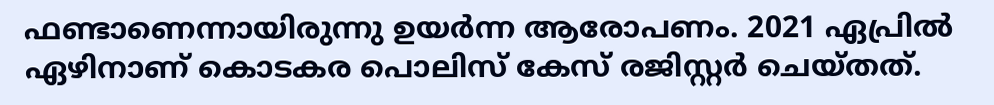ഫണ്ടാണെന്നായിരുന്നു ഉയർന്ന ആരോപണം. 2021 ഏപ്രിൽ ഏഴിനാണ് കൊടകര പൊലിസ് കേസ് രജിസ്റ്റർ ചെയ്തത്.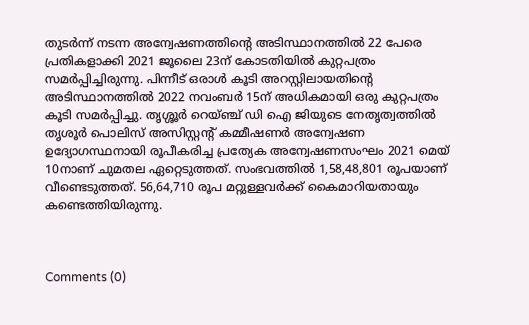തുടർന്ന് നടന്ന അന്വേഷണത്തിന്റെ അടിസ്ഥാനത്തിൽ 22 പേരെ പ്രതികളാക്കി 2021 ജൂലൈ 23ന് കോടതിയിൽ കുറ്റപത്രം സമർപ്പിച്ചിരുന്നു. പിന്നീട് ഒരാൾ കൂടി അറസ്റ്റിലായതിന്റെ അടിസ്ഥാനത്തിൽ 2022 നവംബർ 15ന് അധികമായി ഒരു കുറ്റപത്രം കൂടി സമർപ്പിച്ചു. തൃശ്ശൂർ റെയ്ഞ്ച് ഡി ഐ ജിയുടെ നേതൃത്വത്തിൽ തൃശൂർ പൊലിസ് അസിസ്റ്റൻ്റ് കമ്മീഷണർ അന്വേഷണ ഉദ്യോഗസ്ഥനായി രൂപീകരിച്ച പ്രത്യേക അന്വേഷണസംഘം 2021 മെയ് 10നാണ് ചുമതല ഏറ്റെടുത്തത്. സംഭവത്തിൽ 1,58,48,801 രൂപയാണ് വീണ്ടെടുത്തത്. 56,64,710 രൂപ മറ്റുള്ളവർക്ക് കൈമാറിയതായും കണ്ടെത്തിയിരുന്നു.



Comments (0)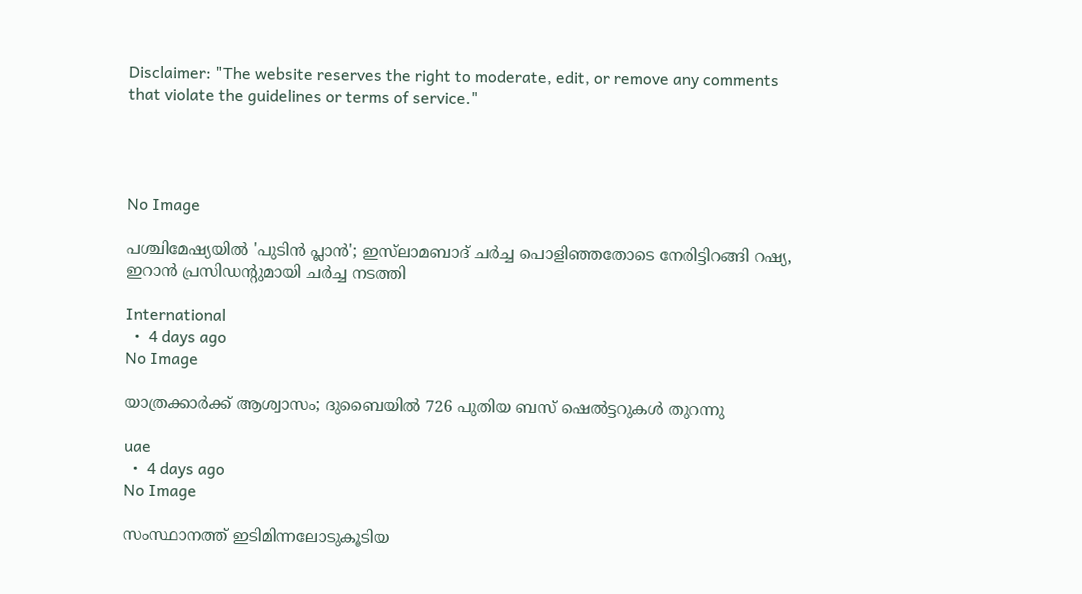Disclaimer: "The website reserves the right to moderate, edit, or remove any comments that violate the guidelines or terms of service."




No Image

പശ്ചിമേഷ്യയിൽ 'പുടിൻ പ്ലാൻ'; ഇസ്‌ലാമബാദ് ചർച്ച പൊളിഞ്ഞതോടെ നേരിട്ടിറങ്ങി റഷ്യ, ഇറാൻ പ്രസിഡന്റുമായി ചർച്ച നടത്തി

International
  •  4 days ago
No Image

യാത്രക്കാർക്ക് ആശ്വാസം; ദുബൈയിൽ 726 പുതിയ ബസ് ഷെൽട്ടറുകൾ തുറന്നു

uae
  •  4 days ago
No Image

സംസ്ഥാനത്ത് ഇടിമിന്നലോടുകൂടിയ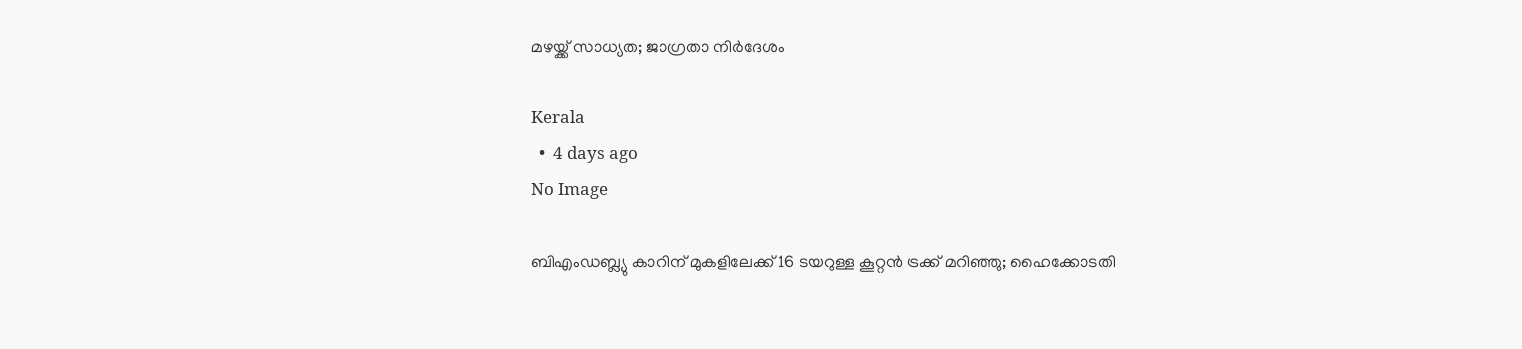മഴയ്ക്ക് സാധ്യത; ജാഗ്രതാ നിര്‍ദേശം

Kerala
  •  4 days ago
No Image

ബിഎംഡബ്ല്യു കാറിന് മുകളിലേക്ക് 16 ടയറുള്ള കൂറ്റൻ ട്രക്ക് മറിഞ്ഞു; ഹൈക്കോടതി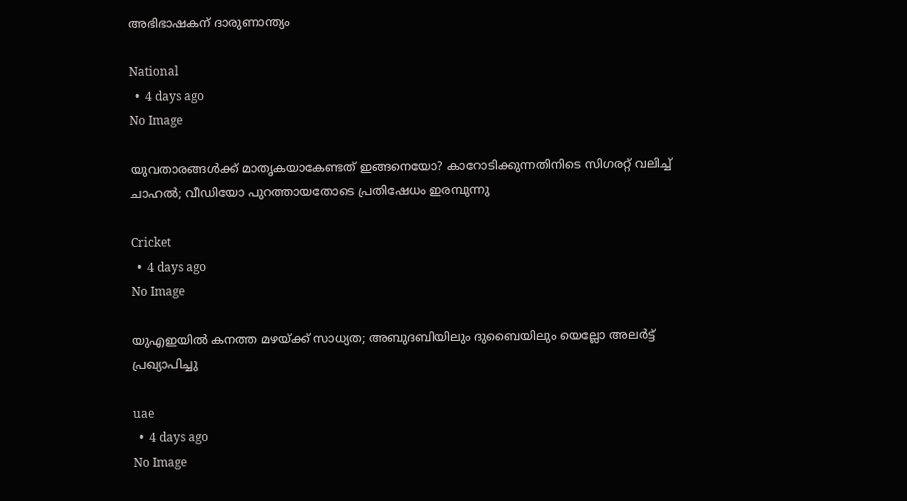അഭിഭാഷകന് ദാരുണാന്ത്യം

National
  •  4 days ago
No Image

യുവതാരങ്ങൾക്ക് മാതൃകയാകേണ്ടത് ഇങ്ങനെയോ? കാറോടിക്കുന്നതിനിടെ സിഗരറ്റ് വലിച്ച് ചാഹൽ; വീഡിയോ പുറത്തായതോടെ പ്രതിഷേധം ഇരമ്പുന്നു

Cricket
  •  4 days ago
No Image

യുഎഇയിൽ കനത്ത മഴയ്ക്ക് സാധ്യത; അബുദബിയിലും ദുബൈയിലും യെല്ലോ അലർട്ട് പ്രഖ്യാപിച്ചു

uae
  •  4 days ago
No Image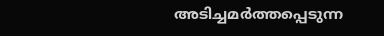അടിച്ചമർത്തപ്പെടുന്ന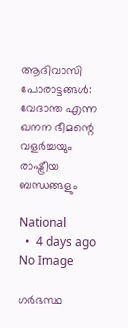ആദിവാസി പോരാട്ടങ്ങൾ: വേദാന്ത എന്ന ഖനന ഭീമന്റെ വളർച്ചയും രാഷ്ട്രീയ ബന്ധങ്ങളും

National
  •  4 days ago
No Image

ഗർഭസ്ഥ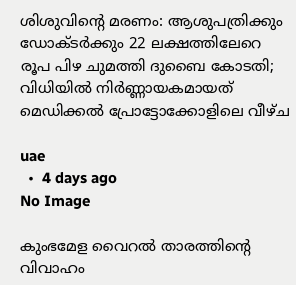ശിശുവിന്റെ മരണം: ആശുപത്രിക്കും ഡോക്ടർക്കും 22 ലക്ഷത്തിലേറെ രൂപ പിഴ ചുമത്തി ദുബൈ കോടതി; വിധിയിൽ നിർണ്ണായകമായത് മെഡിക്കൽ പ്രോട്ടോക്കോളിലെ വീഴ്ച

uae
  •  4 days ago
No Image

കുംഭമേള വൈറല്‍ താരത്തിന്റെ വിവാഹം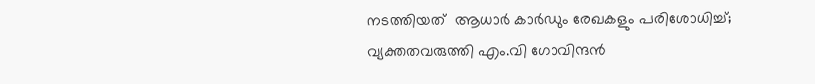നടത്തിയത്  ആധാര്‍ കാര്‍ഡും രേഖകളും പരിശോധിച്ച്; വ്യക്തതവരുത്തി എം.വി ഗോവിന്ദന്‍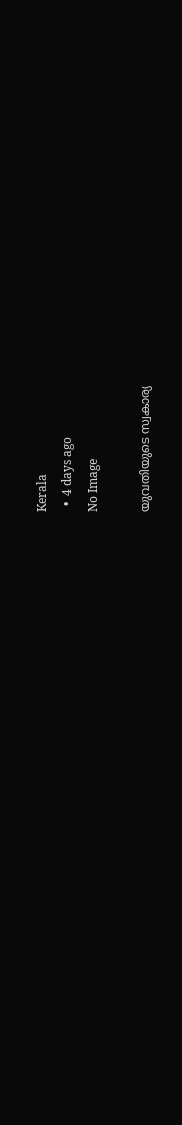Kerala
  •  4 days ago
No Image

യുവതിയുടെ സ്വകാര്യ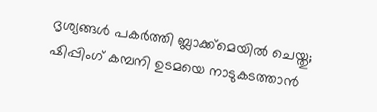ദൃശ്യങ്ങൾ പകർത്തി ബ്ലാക്ക്‌മെയിൽ ചെയ്തു; ഷിപ്പിംഗ് കമ്പനി ഉടമയെ നാടുകടത്താൻ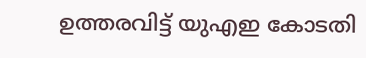ഉത്തരവിട്ട് യുഎഇ കോടതി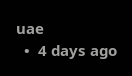uae
  •  4 days ago